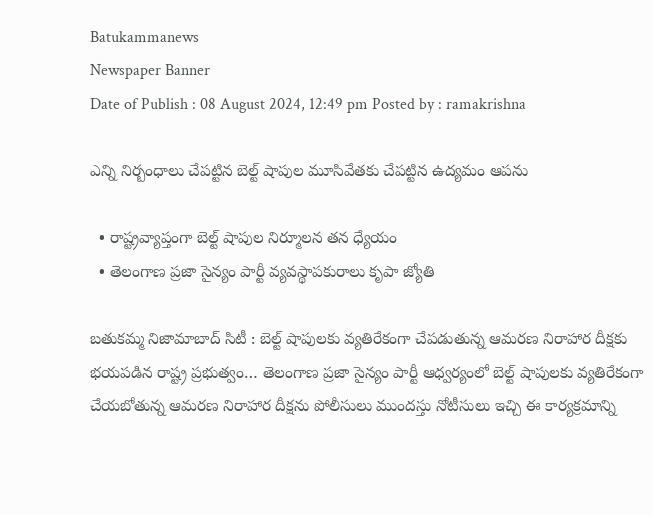Batukammanews
Newspaper Banner
Date of Publish : 08 August 2024, 12:49 pm Posted by : ramakrishna

ఎన్ని నిర్బంధాలు చేపట్టిన బెల్ట్ షాపుల మూసివేతకు చేపట్టిన ఉద్యమం ఆపను

  • రాష్ట్రవ్యాప్తంగా బెల్ట్ షాపుల నిర్మూలన తన ధ్యేయం
  • తెలంగాణ ప్రజా సైన్యం పార్టీ వ్యవస్థాపకురాలు కృపా జ్యోతి

బతుకమ్మ నిజామాబాద్ సిటీ : బెల్ట్ షాపులకు వ్యతిరేకంగా చేపడుతున్న ఆమరణ నిరాహార దీక్షకు భయపడిన రాష్ట్ర ప్రభుత్వం… తెలంగాణ ప్రజా సైన్యం పార్టీ ఆధ్వర్యంలో బెల్ట్ షాపులకు వ్యతిరేకంగా చేయబోతున్న ఆమరణ నిరాహార దీక్షను పోలీసులు ముందస్తు నోటీసులు ఇచ్చి ఈ కార్యక్రమాన్ని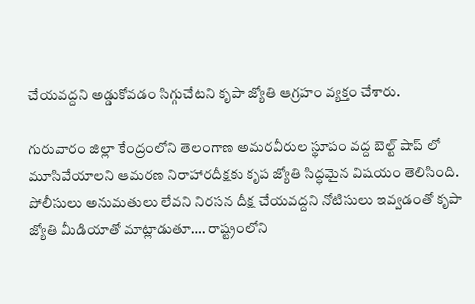చేయవద్దని అడ్డుకోవడం సిగ్గుచేటని కృపా జ్యోతి ఆగ్రహం వ్యక్తం చేశారు.

గురువారం జిల్లా కేంద్రంలోని తెలంగాణ అమరవీరుల స్థూపం వద్ద బెల్ట్ షాప్ లో మూసివేయాలని ఆమరణ నిరాహారదీక్షకు కృప జ్యోతి సిద్ధమైన విషయం తెలిసింది. పోలీసులు అనుమతులు లేవని నిరసన దీక్ష చేయవద్దని నోటిసులు ఇవ్వడంతో కృపా జ్యోతి మీడియాతో మాట్లాడుతూ…. రాష్ట్రంలోని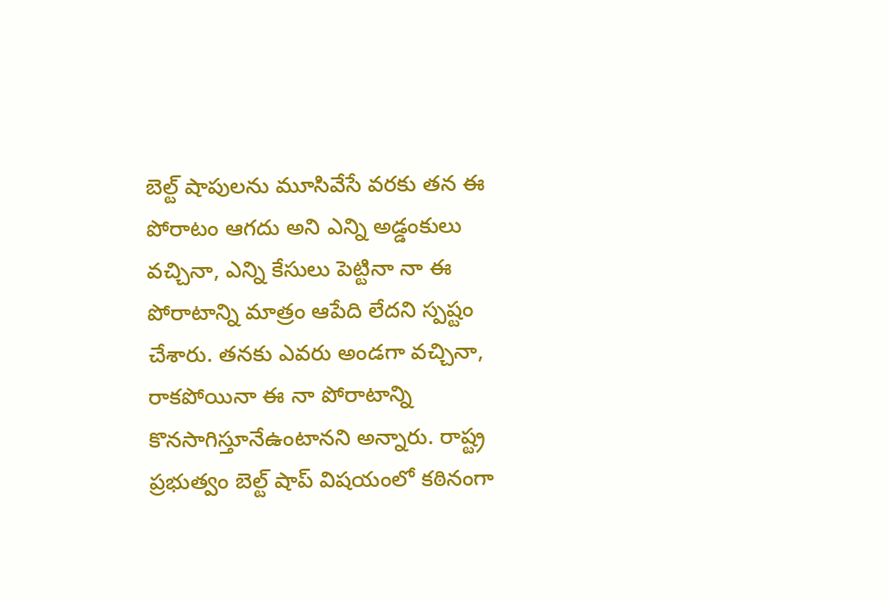బెల్ట్ షాపులను మూసివేసే వరకు తన ఈ పోరాటం ఆగదు అని ఎన్ని అడ్డంకులు వచ్చినా, ఎన్ని కేసులు పెట్టినా నా ఈ పోరాటాన్ని మాత్రం ఆపేది లేదని స్పష్టం చేశారు. తనకు ఎవరు అండగా వచ్చినా, రాకపోయినా ఈ నా పోరాటాన్ని కొనసాగిస్తూనేఉంటానని అన్నారు. రాష్ట్ర ప్రభుత్వం బెల్ట్ షాప్ విషయంలో కఠినంగా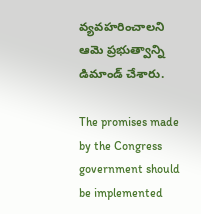వ్యవహరించాలని ఆమె ప్రభుత్వాన్ని డిమాండ్ చేశారు.

The promises made by the Congress government should be implemented